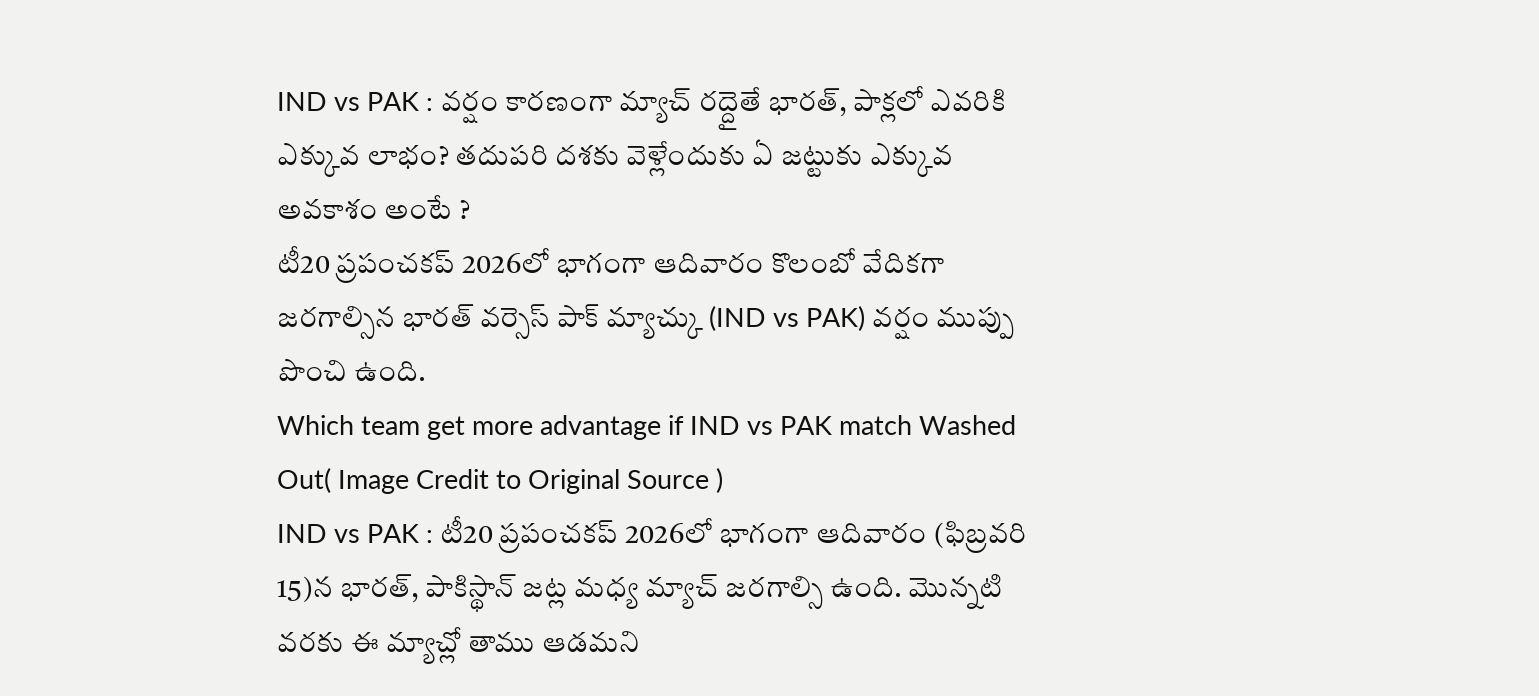IND vs PAK : వర్షం కారణంగా మ్యాచ్ రద్దైతే భారత్, పాక్లలో ఎవరికి ఎక్కువ లాభం? తదుపరి దశకు వెళ్లేందుకు ఏ జట్టుకు ఎక్కువ అవకాశం అంటే ?
టీ20 ప్రపంచకప్ 2026లో భాగంగా ఆదివారం కొలంబో వేదికగా జరగాల్సిన భారత్ వర్సెస్ పాక్ మ్యాచ్కు (IND vs PAK) వర్షం ముప్పు పొంచి ఉంది.
Which team get more advantage if IND vs PAK match Washed Out( Image Credit to Original Source )
IND vs PAK : టీ20 ప్రపంచకప్ 2026లో భాగంగా ఆదివారం (ఫిబ్రవరి 15)న భారత్, పాకిస్థాన్ జట్ల మధ్య మ్యాచ్ జరగాల్సి ఉంది. మొన్నటి వరకు ఈ మ్యాచ్లో తాము ఆడమని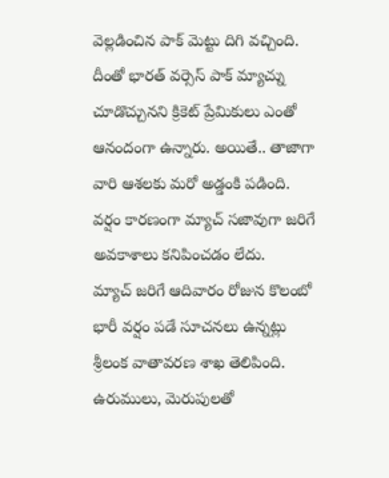వెల్లడించిన పాక్ మెట్టు దిగి వచ్చింది. దీంతో భారత్ వర్సెస్ పాక్ మ్యాచ్ను చూడొచ్చునని క్రికెట్ ప్రేమికులు ఎంతో ఆనందంగా ఉన్నారు. అయితే.. తాజాగా వారి ఆశలకు మరో అడ్డంకి పడింది. వర్షం కారణంగా మ్యాచ్ సజావుగా జరిగే అవకాశాలు కనిపించడం లేదు.
మ్యాచ్ జరిగే ఆదివారం రోజున కొలంబో భారీ వర్షం పడే సూచనలు ఉన్నట్లు శ్రీలంక వాతావరణ శాఖ తెలిపింది. ఉరుములు, మెరుపులతో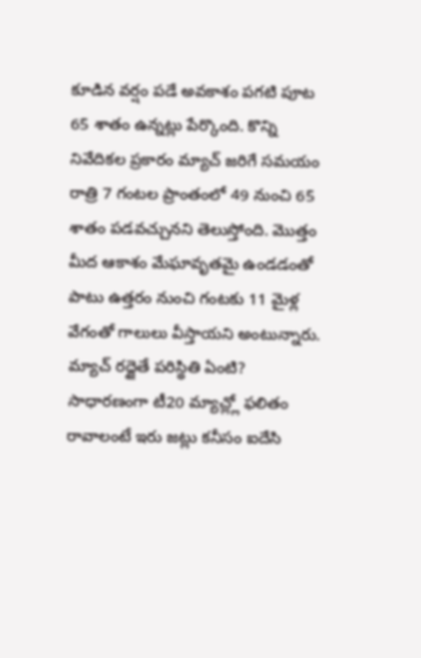కూడిన వర్షం పడే అవకాశం పగటి పూట 65 శాతం ఉన్నట్లు పేర్కొంది. కొన్ని నివేదికల ప్రకారం మ్యాచ్ జరిగే సమయం రాత్రి 7 గంటల ప్రాంతంలో 49 నుంచి 65 శాతం పడవచ్చునని తెలుస్తోంది. మొత్తం మీద ఆకాశం మేఘావృతమై ఉండడంతో పాటు ఉత్తరం నుంచి గంటకు 11 మైళ్ల వేగంతో గాలులు వీస్తాయని అంటున్నారు.
మ్యాచ్ రద్దైతే పరిస్థితి ఏంటి?
సాధారణంగా టీ20 మ్యాచ్ల్లో ఫలితం రావాలంటే ఇరు జట్లు కనీసం ఐదేసి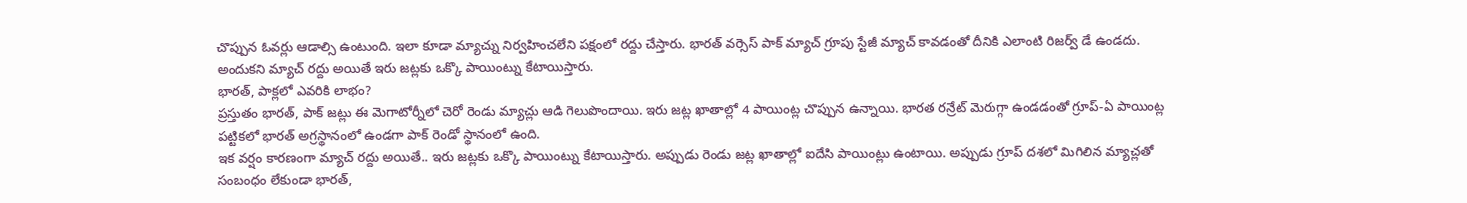చొప్పున ఓవర్లు ఆడాల్సి ఉంటుంది. ఇలా కూడా మ్యాచ్ను నిర్వహించలేని పక్షంలో రద్దు చేస్తారు. భారత్ వర్సెస్ పాక్ మ్యాచ్ గ్రూపు స్టేజీ మ్యాచ్ కావడంతో దీనికి ఎలాంటి రిజర్వ్ డే ఉండదు. అందుకని మ్యాచ్ రద్దు అయితే ఇరు జట్లకు ఒక్కొ పాయింట్ను కేటాయిస్తారు.
భారత్, పాక్లలో ఎవరికి లాభం?
ప్రస్తుతం భారత్, పాక్ జట్లు ఈ మెగాటోర్నీలో చెరో రెండు మ్యాచ్లు ఆడి గెలుపొందాయి. ఇరు జట్ల ఖాతాల్లో 4 పాయింట్ల చొప్పున ఉన్నాయి. భారత రన్రేట్ మెరుగ్గా ఉండడంతో గ్రూప్-ఏ పాయింట్ల పట్టికలో భారత్ అగ్రస్థానంలో ఉండగా పాక్ రెండో స్థానంలో ఉంది.
ఇక వర్షం కారణంగా మ్యాచ్ రద్దు అయితే.. ఇరు జట్లకు ఒక్కొ పాయింట్ను కేటాయిస్తారు. అప్పుడు రెండు జట్ల ఖాతాల్లో ఐదేసి పాయింట్లు ఉంటాయి. అప్పుడు గ్రూప్ దశలో మిగిలిన మ్యాచ్లతో సంబంధం లేకుండా భారత్,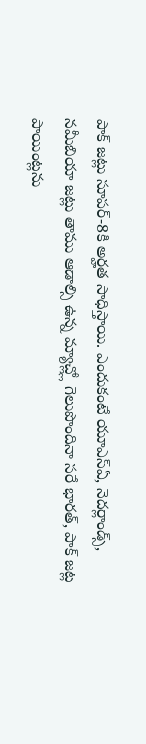పాక్ జట్లు సూపర్-8కి అర్హత సాధిస్తాయి. ఎందుకంటే యూఎస్ఏ, నెదర్లాండ్స్, నమీబియా జట్లు తాము ఆడాల్సి ఉన్న మ్యాచ్ల్లో గెలుపొందినా సరే భారత్, పాక్ జట్ల పాయింట్లను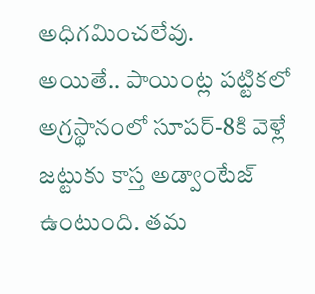అధిగమించలేవు.
అయితే.. పాయింట్ల పట్టికలో అగ్రస్థానంలో సూపర్-8కి వెళ్లే జట్టుకు కాస్త అడ్వాంటేజ్ ఉంటుంది. తమ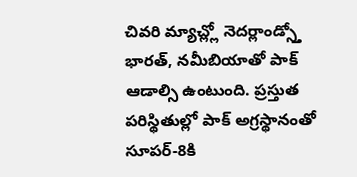చివరి మ్యాచ్ల్లో నెదర్లాండ్స్తో భారత్, నమీబియాతో పాక్ ఆడాల్సి ఉంటుంది. ప్రస్తుత పరిస్థితుల్లో పాక్ అగ్రస్థానంతో సూపర్-8కి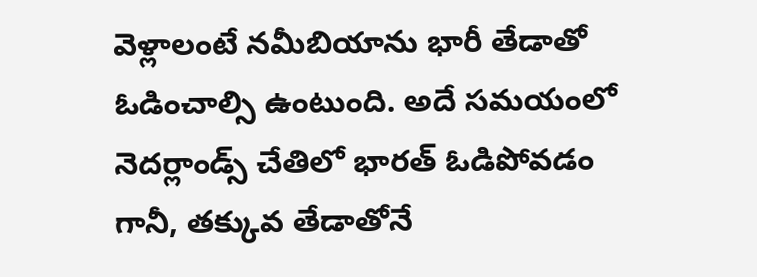వెళ్లాలంటే నమీబియాను భారీ తేడాతో ఓడించాల్సి ఉంటుంది. అదే సమయంలో నెదర్లాండ్స్ చేతిలో భారత్ ఓడిపోవడం గానీ, తక్కువ తేడాతోనే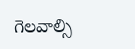గెలవాల్సి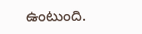ఉంటుంది.